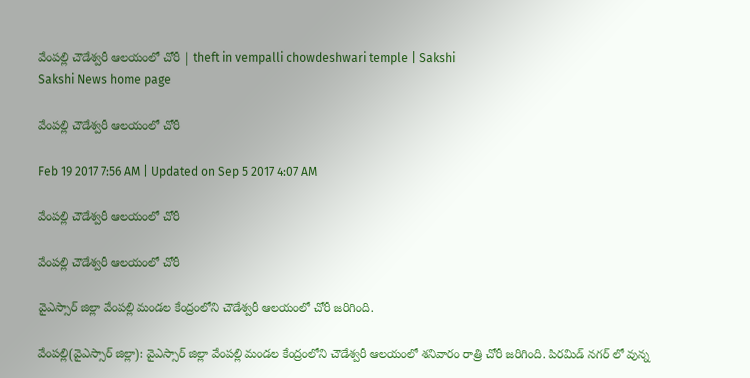వేంపల్లి చౌడేశ‍్వరీ ఆలయంలో చోరీ | theft in vempalli chowdeshwari temple | Sakshi
Sakshi News home page

వేంపల్లి చౌడేశ‍్వరీ ఆలయంలో చోరీ

Feb 19 2017 7:56 AM | Updated on Sep 5 2017 4:07 AM

వేంపల్లి చౌడేశ‍్వరీ ఆలయంలో చోరీ

వేంపల్లి చౌడేశ‍్వరీ ఆలయంలో చోరీ

వైఎస్సార్‌ జిల్లా వేంపల్లి మండల కేంద్రంలోని చౌడేశ‍్వరీ ఆలయంలో చోరీ జరిగింది.

వేంపల్లి(వైఎస్సార్‌ జిల్లా): వైఎస్సార్‌ జిల్లా వేంపల్లి మండల కేంద్రంలోని చౌడేశ‍్వరీ ఆలయంలో శనివారం రాత్రి చోరీ జరిగింది. పిరమిడ్ నగర్ లో వున్న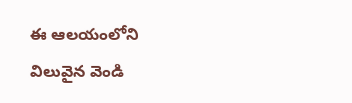ఈ ఆలయంలోని విలువైన వెండి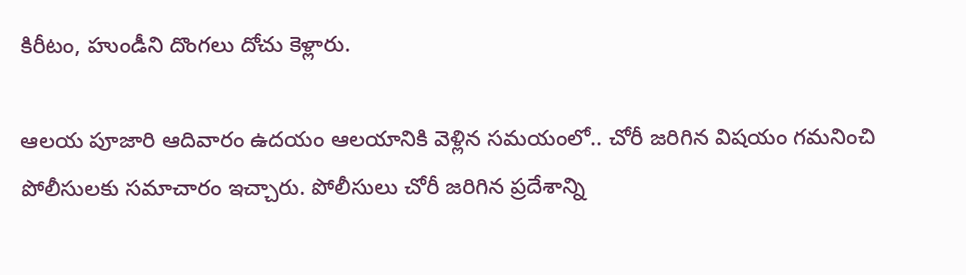కిరీటం, హుండీని దొంగలు దోచు కెళ్లారు.

ఆలయ పూజారి ఆదివారం ఉదయం ఆలయానికి వెళ్లిన సమయంలో.. చోరీ జరిగిన విషయం గమనించి పోలీసులకు సమాచారం ఇచ్చారు. పోలీసులు చోరీ జరిగిన ప్రదేశాన్ని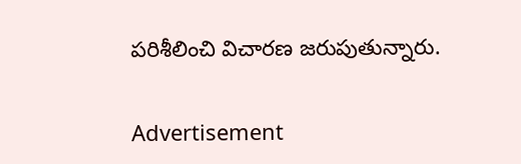పరిశీలించి విచారణ జరుపుతున్నారు.


Advertisement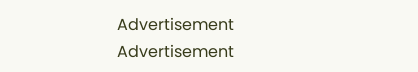Advertisement
Advertisement